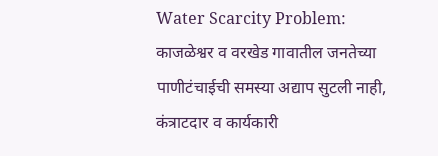Water Scarcity Problem: काजळेश्वर व वरखेड गावातील जनतेच्या पाणीटंचाईची समस्या अद्याप सुटली नाही, कंत्राटदार व कार्यकारी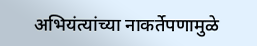अभियंत्यांच्या नाकर्तेपणामुळे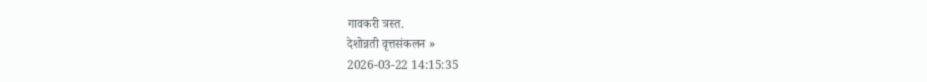गावकरी त्रस्त.
देशोन्नती वृत्तसंकलन »
2026-03-22 14:15:35